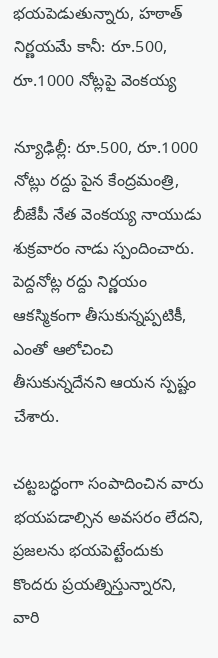భయపెడుతున్నారు, హఠాత్ నిర్ణయమే కానీ: రూ.500, రూ.1000 నోట్లపై వెంకయ్య

న్యూఢిల్లీ: రూ.500, రూ.1000 నోట్లు రద్దు పైన కేంద్రమంత్రి, బీజేపీ నేత వెంకయ్య నాయుడు శుక్రవారం నాడు స్పందించారు. పెద్దనోట్ల రద్దు నిర్ణయం ఆకస్మికంగా తీసుకున్నప్పటికీ, ఎంతో ఆలోచించి తీసుకున్నదేనని ఆయన స్పష్టం చేశారు.

చట్టబద్ధంగా సంపాదించిన వారు భయపడాల్సిన అవసరం లేదని, ప్రజలను భయపెట్టేందుకు కొందరు ప్రయత్నిస్తున్నారని, వారి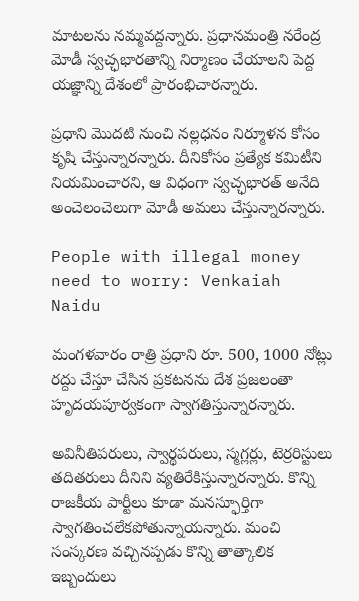మాటలను నమ్మవద్దన్నారు. ప్రధానమంత్రి నరేంద్ర మోడీ స్వచ్ఛభారతాన్ని నిర్మాణం చేయాలని పెద్ద యజ్ఞాన్ని దేశంలో ప్రారంభిచారన్నారు.

ప్రధాని మొదటి నుంచి నల్లధనం నిర్మూళన కోసం కృషి చేస్తున్నారన్నారు. దీనికోసం ప్రత్యేక కమిటీని నియమించారని, ఆ విధంగా స్వచ్ఛభారత్ అనేది అంచెలంచెలుగా మోడీ అమలు చేస్తున్నారన్నారు.

People with illegal money need to worry: Venkaiah Naidu

మంగళవారం రాత్రి ప్రధాని రూ. 500, 1000 నోట్లు రద్దు చేస్తూ చేసిన ప్రకటనను దేశ ప్రజలంతా హృదయపూర్వకంగా స్వాగతిస్తున్నారన్నారు.

అవినీతిపరులు, స్వార్థపరులు, స్మగ్లర్లు, టెర్రరిస్టులు తదితరులు దీనిని వ్యతిరేకిస్తున్నారన్నారు. కొన్ని రాజకీయ పార్టీలు కూడా మనస్ఫూర్తిగా స్వాగతించలేకపోతున్నాయన్నారు. మంచి సంస్కరణ వచ్చినప్పడు కొన్ని తాత్కాలిక ఇబ్బందులు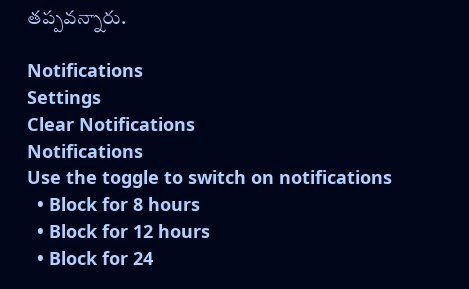తప్పవన్నారు.

Notifications
Settings
Clear Notifications
Notifications
Use the toggle to switch on notifications
  • Block for 8 hours
  • Block for 12 hours
  • Block for 24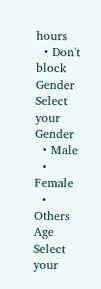hours
  • Don't block
Gender
Select your Gender
  • Male
  • Female
  • Others
Age
Select your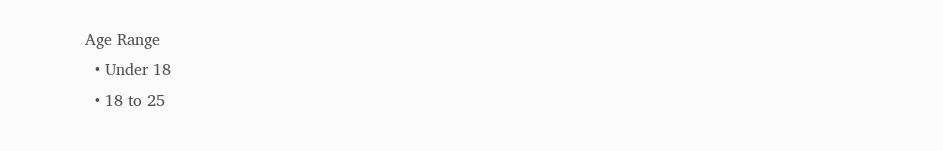Age Range
  • Under 18
  • 18 to 25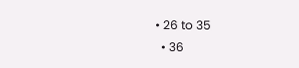• 26 to 35
  • 36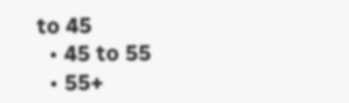to 45
  • 45 to 55
  • 55+